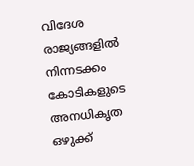വിദേശ രാജ്യങ്ങളിൽ നിന്നടക്കം കോടികളുടെ അനധികൃത ഒഴുക്ക്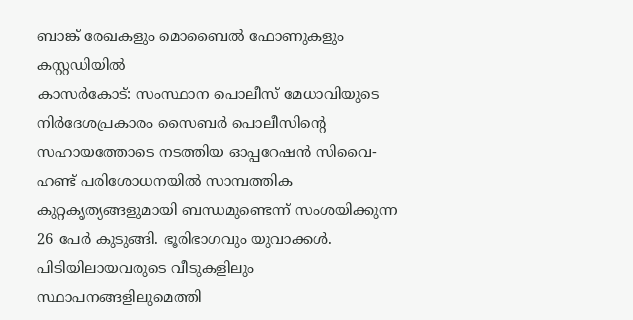ബാങ്ക് രേഖകളും മൊബൈൽ ഫോണുകളും കസ്റ്റഡിയിൽ
കാസർകോട്: സംസ്ഥാന പൊലീസ് മേധാവിയുടെ നിർദേശപ്രകാരം സൈബർ പൊലീസിന്റെ സഹായത്തോടെ നടത്തിയ ഓപ്പറേഷൻ സിവൈ- ഹണ്ട് പരിശോധനയിൽ സാമ്പത്തിക കുറ്റകൃത്യങ്ങളുമായി ബന്ധമുണ്ടെന്ന് സംശയിക്കുന്ന 26 പേർ കുടുങ്ങി. ഭൂരിഭാഗവും യുവാക്കൾ. പിടിയിലായവരുടെ വീടുകളിലും സ്ഥാപനങ്ങളിലുമെത്തി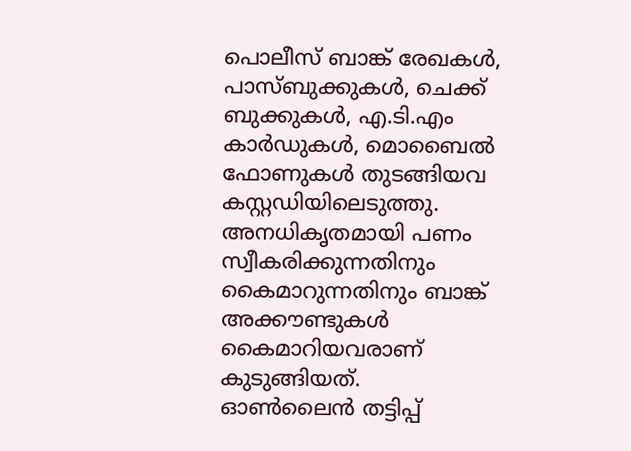പൊലീസ് ബാങ്ക് രേഖകൾ, പാസ്ബുക്കുകൾ, ചെക്ക് ബുക്കുകൾ, എ.ടി.എം കാർഡുകൾ, മൊബൈൽ ഫോണുകൾ തുടങ്ങിയവ കസ്റ്റഡിയിലെടുത്തു. അനധികൃതമായി പണം സ്വീകരിക്കുന്നതിനും കൈമാറുന്നതിനും ബാങ്ക് അക്കൗണ്ടുകൾ കൈമാറിയവരാണ് കുടുങ്ങിയത്.
ഓൺലൈൻ തട്ടിപ്പ്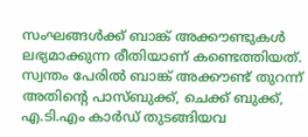സംഘങ്ങൾക്ക് ബാങ്ക് അക്കൗണ്ടുകൾ ലഭ്യമാക്കുന്ന രീതിയാണ് കണ്ടെത്തിയത്. സ്വന്തം പേരിൽ ബാങ്ക് അക്കൗണ്ട് തുറന്ന് അതിന്റെ പാസ്ബുക്ക്, ചെക്ക് ബുക്ക്, എ.ടി.എം കാർഡ് തുടങ്ങിയവ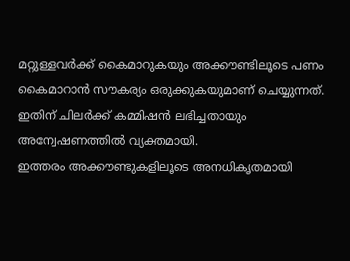മറ്റുള്ളവർക്ക് കൈമാറുകയും അക്കൗണ്ടിലൂടെ പണം കൈമാറാൻ സൗകര്യം ഒരുക്കുകയുമാണ് ചെയ്യുന്നത്. ഇതിന് ചിലർക്ക് കമ്മിഷൻ ലഭിച്ചതായും അന്വേഷണത്തിൽ വ്യക്തമായി.
ഇത്തരം അക്കൗണ്ടുകളിലൂടെ അനധികൃതമായി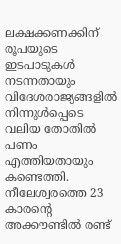ലക്ഷക്കണക്കിന് രൂപയുടെ ഇടപാടുകൾ നടന്നതായും വിദേശരാജ്യങ്ങളിൽ നിന്നുൾപ്പെടെ വലിയ തോതിൽ പണം എത്തിയതായും കണ്ടെത്തി.
നീലേശ്വരത്തെ 23 കാരന്റെ അക്കൗണ്ടിൽ രണ്ട്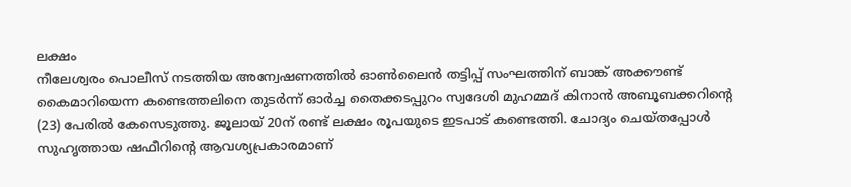ലക്ഷം
നീലേശ്വരം പൊലീസ് നടത്തിയ അന്വേഷണത്തിൽ ഓൺലൈൻ തട്ടിപ്പ് സംഘത്തിന് ബാങ്ക് അക്കൗണ്ട് കൈമാറിയെന്ന കണ്ടെത്തലിനെ തുടർന്ന് ഓർച്ച തൈക്കടപ്പുറം സ്വദേശി മുഹമ്മദ് കിനാൻ അബൂബക്കറിന്റെ (23) പേരിൽ കേസെടുത്തു. ജൂലായ് 20ന് രണ്ട് ലക്ഷം രൂപയുടെ ഇടപാട് കണ്ടെത്തി. ചോദ്യം ചെയ്തപ്പോൾ സുഹൃത്തായ ഷഫീറിന്റെ ആവശ്യപ്രകാരമാണ്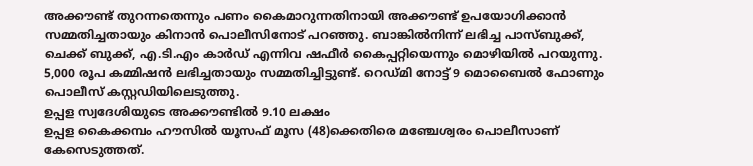അക്കൗണ്ട് തുറന്നതെന്നും പണം കൈമാറുന്നതിനായി അക്കൗണ്ട് ഉപയോഗിക്കാൻ സമ്മതിച്ചതായും കിനാൻ പൊലീസിനോട് പറഞ്ഞു. ബാങ്കിൽനിന്ന് ലഭിച്ച പാസ്ബുക്ക്, ചെക്ക് ബുക്ക്, എ.ടി.എം കാർഡ് എന്നിവ ഷഫീർ കൈപ്പറ്റിയെന്നും മൊഴിയിൽ പറയുന്നു. 5,000 രൂപ കമ്മിഷൻ ലഭിച്ചതായും സമ്മതിച്ചിട്ടുണ്ട്. റെഡ്മി നോട്ട് 9 മൊബൈൽ ഫോണും പൊലീസ് കസ്റ്റഡിയിലെടുത്തു.
ഉപ്പള സ്വദേശിയുടെ അക്കൗണ്ടിൽ 9.10 ലക്ഷം
ഉപ്പള കൈക്കമ്പം ഹൗസിൽ യൂസഫ് മൂസ (48)ക്കെതിരെ മഞ്ചേശ്വരം പൊലീസാണ് കേസെടുത്തത്.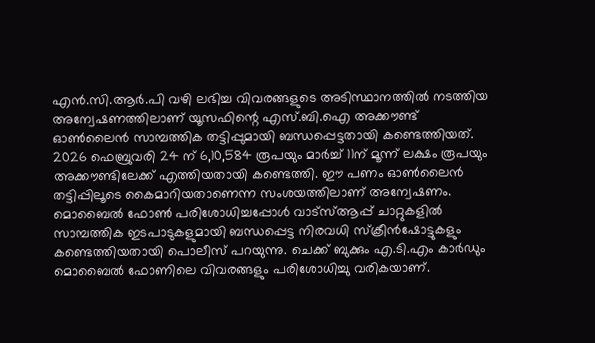എൻ.സി.ആർ.പി വഴി ലഭിച്ച വിവരങ്ങളുടെ അടിസ്ഥാനത്തിൽ നടത്തിയ അന്വേഷണത്തിലാണ് യൂസഫിന്റെ എസ്.ബി.ഐ അക്കൗണ്ട് ഓൺലൈൻ സാമ്പത്തിക തട്ടിപ്പുമായി ബന്ധപ്പെട്ടതായി കണ്ടെത്തിയത്. 2026 ഫെബ്രുവരി 24 ന് 6,10,584 രൂപയും മാർച്ച് 11ന് മൂന്ന് ലക്ഷം രൂപയും അക്കൗണ്ടിലേക്ക് എത്തിയതായി കണ്ടെത്തി. ഈ പണം ഓൺലൈൻ തട്ടിപ്പിലൂടെ കൈമാറിയതാണെന്ന സംശയത്തിലാണ് അന്വേഷണം. മൊബൈൽ ഫോൺ പരിശോധിച്ചപ്പോൾ വാട്സ്ആപ്പ് ചാറ്റുകളിൽ സാമ്പത്തിക ഇടപാടുകളുമായി ബന്ധപ്പെട്ട നിരവധി സ്ക്രീൻഷോട്ടുകളും കണ്ടെത്തിയതായി പൊലീസ് പറയുന്നു. ചെക്ക് ബുക്കും എ.ടി.എം കാർഡും മൊബൈൽ ഫോണിലെ വിവരങ്ങളും പരിശോധിച്ചു വരികയാണ്.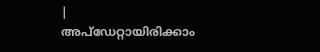|
അപ്ഡേറ്റായിരിക്കാം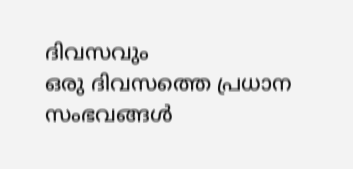ദിവസവും
ഒരു ദിവസത്തെ പ്രധാന സംഭവങ്ങൾ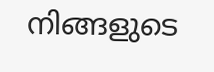നിങ്ങളുടെ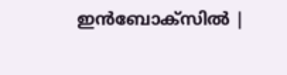ഇൻബോക്സിൽ |